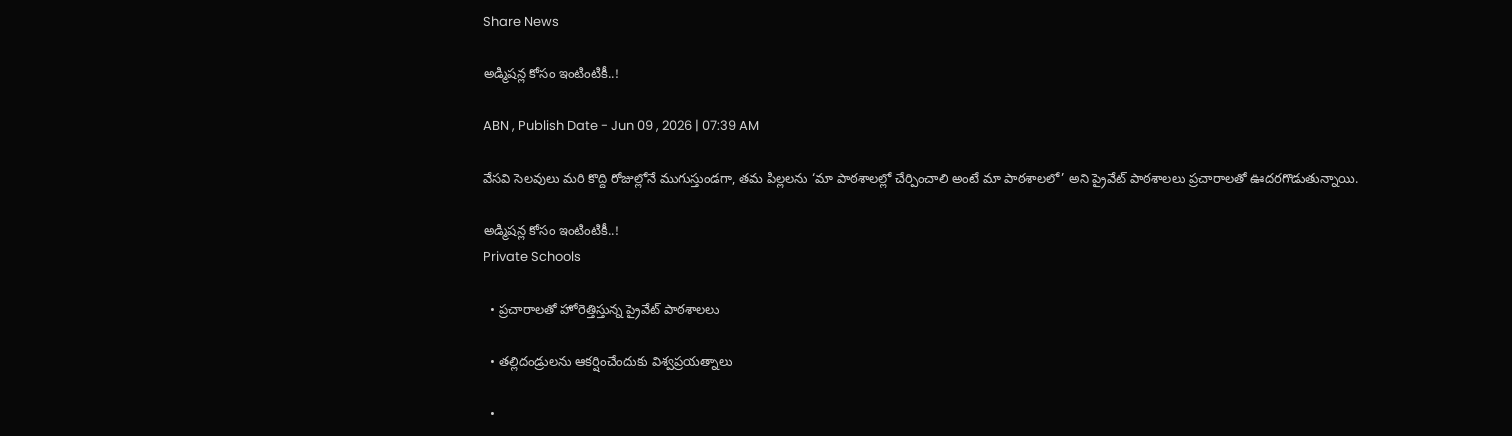Share News

అడ్మిషన్ల కోసం ఇంటింటికీ..!

ABN , Publish Date - Jun 09 , 2026 | 07:39 AM

వేసవి సెలవులు మరి కొద్ది రోజుల్లోనే ముగుస్తుండగా, తమ పిల్లలను ‘మా పాఠశాలల్లో చేర్పించాలి అంటే మా పాఠశాలలో’ అని ప్రైవేట్‌ పాఠశాలలు ప్రచారాలతో ఊదరగొడుతున్నాయి.

అడ్మిషన్ల కోసం ఇంటింటికీ..!
Private Schools

  • ప్రచారాలతో హోరెత్తిస్తున్న ప్రైవేట్‌ పాఠశాలలు

  • తల్లిదండ్రులను ఆకర్షించేందుకు విశ్వప్రయత్నాలు

  •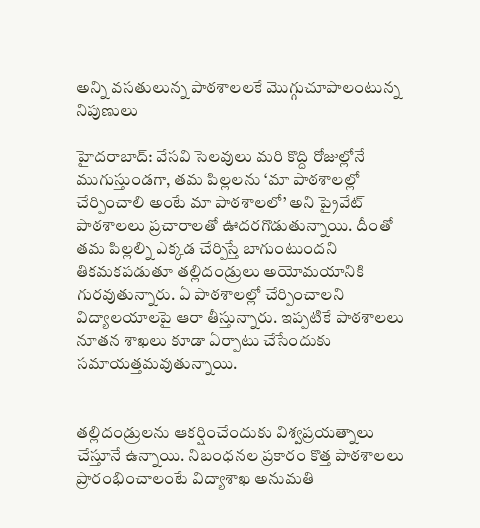అన్ని వసతులున్న పాఠశాలలకే మొగ్గుచూపాలంటున్న నిపుణులు

హైదరాబాద్: వేసవి సెలవులు మరి కొద్ది రోజుల్లోనే ముగుస్తుండగా, తమ పిల్లలను ‘మా పాఠశాలల్లో చేర్పించాలి అంటే మా పాఠశాలలో’ అని ప్రైవేట్‌ పాఠశాలలు ప్రచారాలతో ఊదరగొడుతున్నాయి. దీంతో తమ పిల్లల్ని ఎక్కడ చేర్పిస్తే బాగుంటుందని తికమకపడుతూ తల్లిదండ్రులు అయోమయానికి గురవుతున్నారు. ఏ పాఠశాలల్లో చేర్పించాలని విద్యాలయాలపై ఆరా తీస్తున్నారు. ఇప్పటికే పాఠశాలలు నూతన శాఖలు కూడా ఏర్పాటు చేసేందుకు సమాయత్తమవుతున్నాయి.


తల్లిదండ్రులను ఆకర్షించేందుకు విశ్వప్రయత్నాలు చేస్తూనే ఉన్నాయి. నిబంధనల ప్రకారం కొత్త పాఠశాలలు ప్రారంభించాలంటే విద్యాశాఖ అనుమతి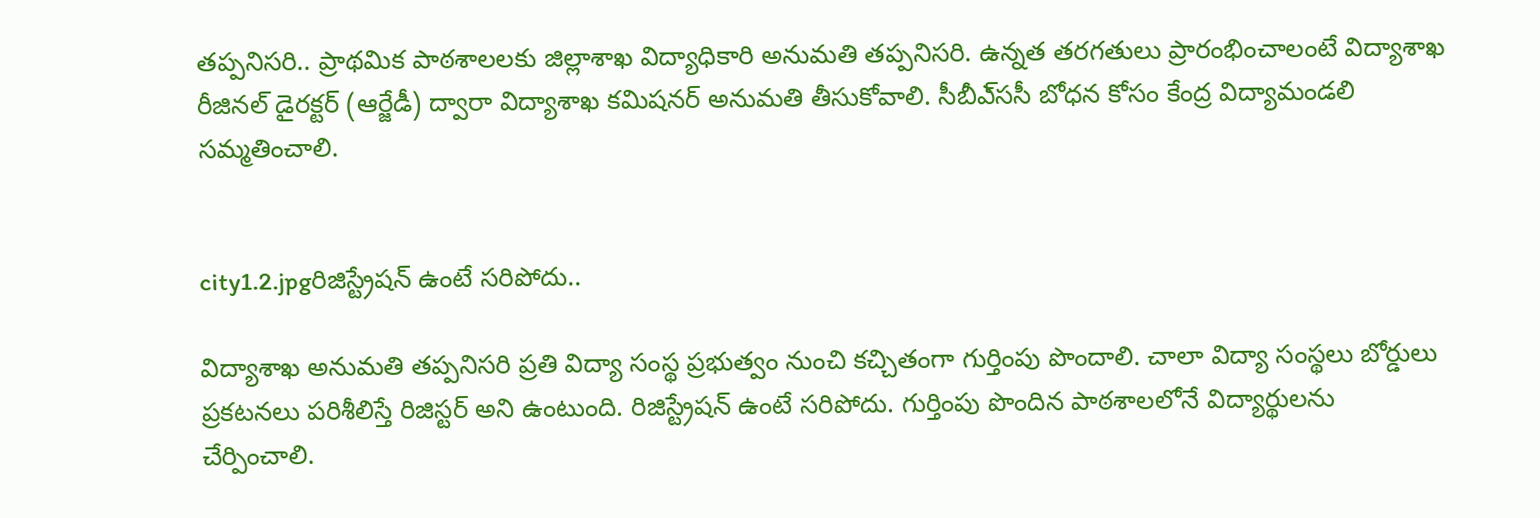తప్పనిసరి.. ప్రాథమిక పాఠశాలలకు జిల్లాశాఖ విద్యాధికారి అనుమతి తప్పనిసరి. ఉన్నత తరగతులు ప్రారంభించాలంటే విద్యాశాఖ రీజినల్‌ డైరక్టర్‌ (ఆర్జేడీ) ద్వారా విద్యాశాఖ కమిషనర్‌ అనుమతి తీసుకోవాలి. సీబీఎ్‌ససీ బోధన కోసం కేంద్ర విద్యామండలి సమ్మతించాలి.


city1.2.jpgరిజిస్ట్రేషన్‌ ఉంటే సరిపోదు..

విద్యాశాఖ అనుమతి తప్పనిసరి ప్రతి విద్యా సంస్థ ప్రభుత్వం నుంచి కచ్చితంగా గుర్తింపు పొందాలి. చాలా విద్యా సంస్థలు బోర్డులు ప్రకటనలు పరిశీలిస్తే రిజిస్టర్‌ అని ఉంటుంది. రిజిస్ట్రేషన్‌ ఉంటే సరిపోదు. గుర్తింపు పొందిన పాఠశాలలోనే విద్యార్థులను చేర్పించాలి.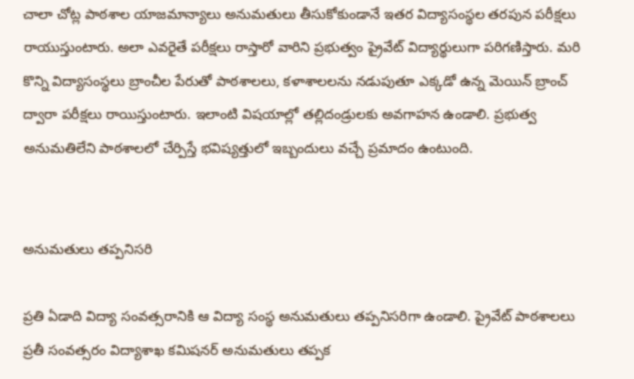చాలా చోట్ల పాఠశాల యాజమాన్యాలు అనుమతులు తీసుకోకుండానే ఇతర విద్యాసంస్థల తరపున పరీక్షలు రాయుస్తుంటారు. అలా ఎవరైతే పరీక్షలు రాస్తారో వారిని ప్రభుత్వం ప్రైవేట్‌ విద్యార్థులుగా పరిగణిస్తారు. మరి కొన్ని విద్యాసంస్థలు బ్రాంచీల పేరుతో పాఠశాలలు, కళాశాలలను నడుపుతూ ఎక్కడో ఉన్న మెయిన్‌ బ్రాంచ్‌ ద్వారా పరీక్షలు రాయిస్తుంటారు. ఇలాంటి విషయాల్లో తల్లిదండ్రులకు అవగాహన ఉండాలి. ప్రభుత్వ అనుమతిలేని పాఠశాలలో చేర్పిస్తే భవిష్యత్తులో ఇబ్బందులు వచ్చే ప్రమాదం ఉంటుంది.


అనుమతులు తప్పనిసరి

ప్రతి ఏడాది విద్యా సంవత్సరానికి ఆ విద్యా సంస్థ అనుమతులు తప్పనిసరిగా ఉండాలి. ప్రైవేట్‌ పాఠశాలలు ప్రతీ సంవత్సరం విద్యాశాఖ కమిషనర్‌ అనుమతులు తప్పక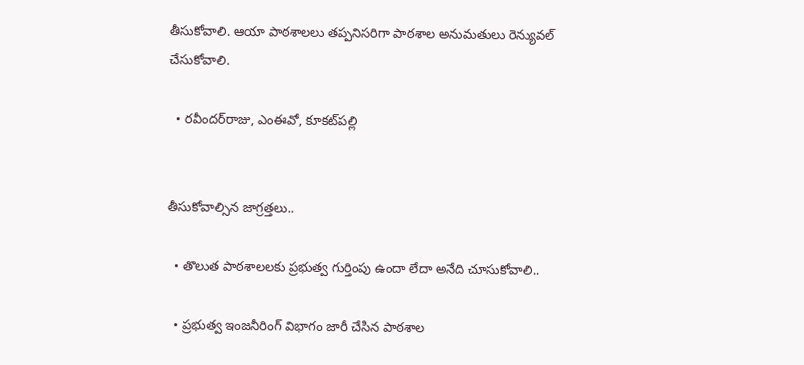తీసుకోవాలి. ఆయా పాఠశాలలు తప్పనిసరిగా పాఠశాల అనుమతులు రెన్యువల్‌ చేసుకోవాలి.

  • రవీందర్‌రాజు, ఎంఈవో, కూకట్‌పల్లి


తీసుకోవాల్సిన జాగ్రత్తలు..

  • తొలుత పాఠశాలలకు ప్రభుత్వ గుర్తింపు ఉందా లేదా అనేది చూసుకోవాలి..

  • ప్రభుత్వ ఇంజనీరింగ్‌ విభాగం జారీ చేసిన పాఠశాల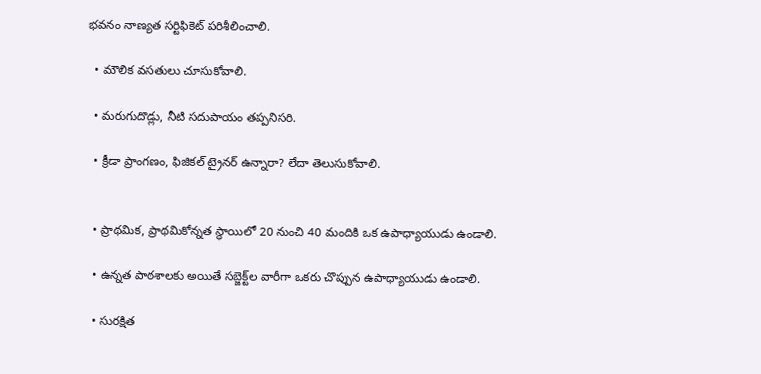భవనం నాణ్యత సర్టిఫికెట్‌ పరిశీలించాలి.

  • మౌలిక వసతులు చూసుకోవాలి.

  • మరుగుదొడ్లు, నీటి సదుపాయం తప్పనిసరి.

  • క్రీడా ప్రాంగణం, ఫిజికల్‌ ట్రైనర్‌ ఉన్నారా? లేదా తెలుసుకోవాలి.


  • ప్రాథమిక, ప్రాథమికోన్నత స్థాయిలో 20 నుంచి 40 మందికి ఒక ఉపాధ్యాయుడు ఉండాలి.

  • ఉన్నత పాఠశాలకు అయితే సబ్జెక్ట్‌ల వారీగా ఒకరు చొప్పున ఉపాధ్యాయుడు ఉండాలి.

  • సురక్షిత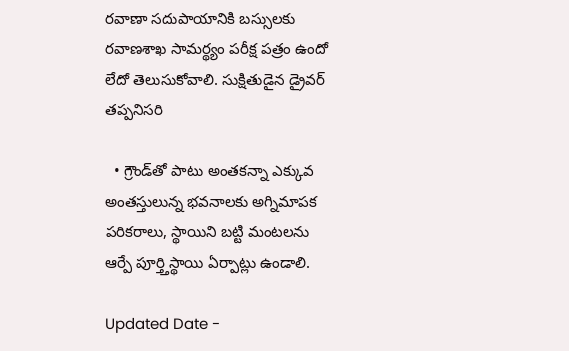రవాణా సదుపాయానికి బస్సులకు రవాణశాఖ సామర్థ్యం పరీక్ష పత్రం ఉందో లేదో తెలుసుకోవాలి. సుక్షితుడైన డ్రైవర్‌ తప్పనిసరి

  • గ్రౌండ్‌తో పాటు అంతకన్నా ఎక్కువ అంతస్తులున్న భవనాలకు అగ్నిమాపక పరికరాలు, స్థాయిని బట్టి మంటలను ఆర్పే పూర్త్తిస్థాయి ఏర్పాట్లు ఉండాలి.

Updated Date -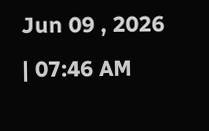Jun 09 , 2026 | 07:46 AM